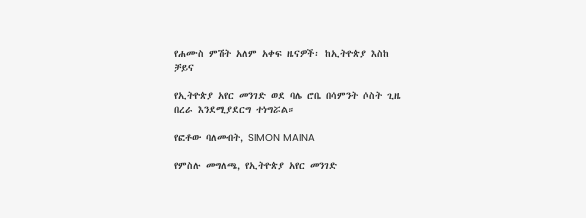የሐሙስ ምሽት አለም አቀፍ ዜናዎች፡ ከኢትዮጵያ እስከ ቻይና

የኢትዮጵያ አየር መንገድ ወደ ባሌ ሮቤ በሳምንት ሶስት ጊዜ በረራ እንደሚያደርግ ተነግሯል።

የፎቶው ባለመብት, SIMON MAINA

የምስሉ መግለጫ, የኢትዮጵያ አየር መንገድ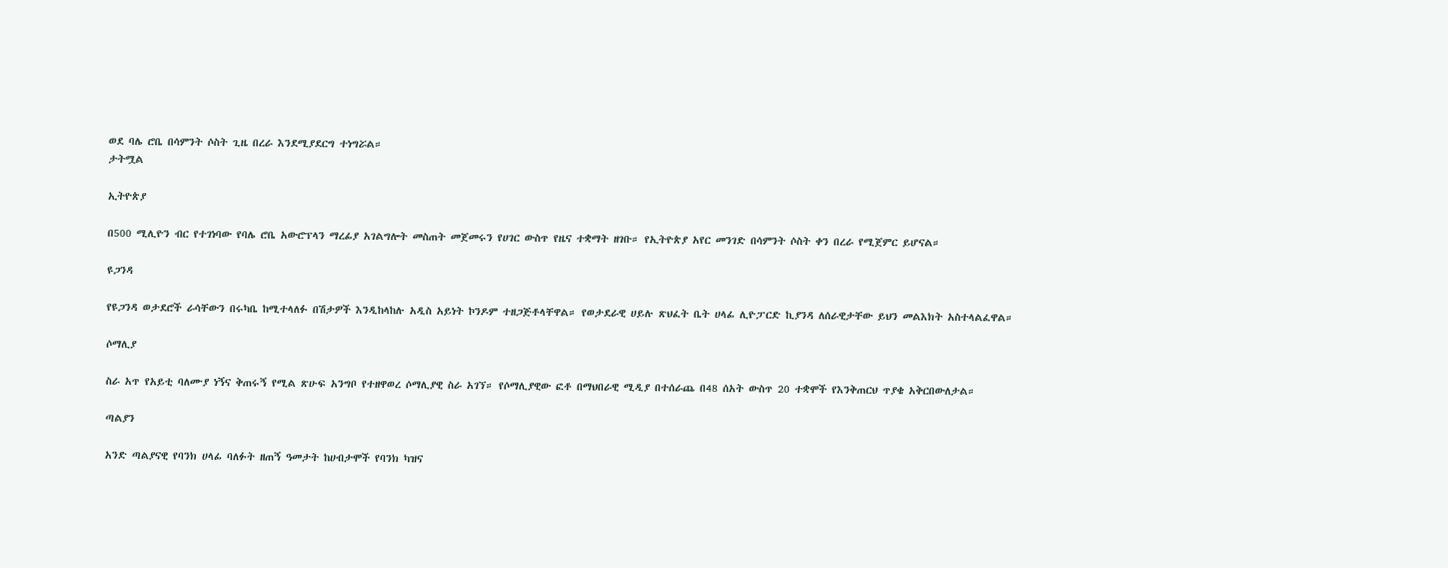ወደ ባሌ ሮቤ በሳምንት ሶስት ጊዜ በረራ እንደሚያደርግ ተነግሯል።
ታትሟል

ኢትዮጵያ

በ500 ሚሊዮን ብር የተገነባው የባሌ ሮቤ አውሮፕላን ማረፊያ አገልግሎት መስጠት መጀመሩን የሀገር ውስጥ የዜና ተቋማት ዘገቡ። የኢትዮጵያ አየር መንገድ በሳምንት ሶስት ቀን በረራ የሚጀምር ይሆናል።

ዩጋንዳ

የዩጋንዳ ወታደሮች ራሳቸውን በሩካቤ ከሚተላለፉ በሽታዎች እንዲከላከሉ አዲስ አይነት ኮንዶም ተዘጋጅቶላቸዋል። የወታደራዊ ሀይሉ ጽህፈት ቤት ሀላፊ ሊዮፓርድ ኪያንዳ ለሰራዊታቸው ይህን መልእክት አስተላልፈዋል።

ሶማሊያ

ስራ አጥ የአይቲ ባለሙያ ነኝና ቅጠሩኝ የሚል ጽሁፍ አንግቦ የተዘዋወረ ሶማሊያዊ ስራ አገኘ። የሶማሊያዊው ፎቶ በማህበራዊ ሚዲያ በተሰራጨ በ48 ሰአት ውስጥ 20 ተቋሞች የእንቅጠርህ ጥያቄ አቅርበውለታል።

ጣልያን

አንድ ጣልያናዊ የባንክ ሀላፊ ባለፉት ዘጠኝ ዓመታት ከሀብታሞች የባንክ ካዝና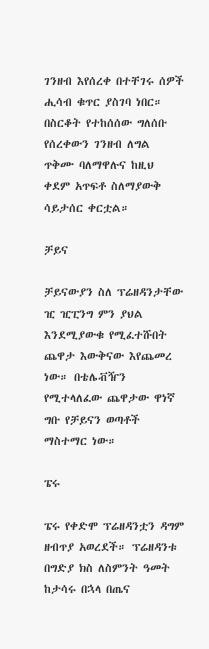ገንዘብ እየሰረቀ በተቸገሩ ሰዎች ሒሳብ ቁጥር ያስገባ ነበር። በስርቆት የተከሰሰው ግለሰቡ የሰረቀውን ገንዘብ ለግል ጥቅሙ ባለማዋሉና ከዚህ ቀደም አጥፍቶ ስለማያውቅ ሳይታሰር ቀርቷል።

ቻይና

ቻይናውያን ስለ ፕሬዘዳንታቸው ዢ ዢፒንግ ምን ያህል እንደሚያውቁ የሚፈተሹበት ጨዋታ እውቅናው እየጨመረ ነው። በቴሌቭዥን የሚተላለፈው ጨዋታው ዋነኛ ግቡ የቻይናን ወጣቶች ማስተማር ነው።

ፔሩ

ፔሩ የቀድሞ ፕሬዘዳንቷን ዳግም ዘብጥያ አወረደች። ፕሬዘዳንቱ በግድያ ክስ ለስምንት ዓመት ከታሳሩ በኋላ በጤና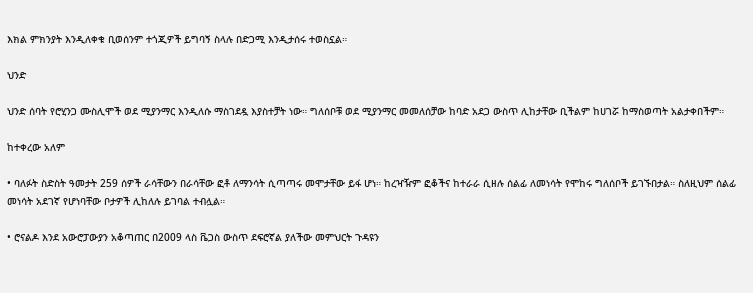እክል ምክንያት እንዲለቀቁ ቢወሰንም ተጎጂዎች ይግባኝ ስላሉ በድጋሚ እንዲታሰሩ ተወስኗል።

ህንድ

ህንድ ሰባት የሮሂንጋ ሙስሊሞች ወደ ሚያንማር እንዲለሱ ማስገደዷ እያስተቻት ነው። ግለሰቦቹ ወደ ሚያንማር መመለሰቻው ከባድ አደጋ ውስጥ ሊከታቸው ቢችልም ከሀገሯ ከማስወጣት አልታቀበችም።

ከተቀረው አለም

• ባለፉት ስድስት ዓመታት 259 ሰዎች ራሳቸውን በራሳቸው ፎቶ ለማንሳት ሲጣጣሩ መሞታቸው ይፋ ሆነ። ከረዣዥም ፎቆችና ከተራራ ሲዘሉ ሰልፊ ለመነሳት የሞከሩ ግለሰቦች ይገኙበታል። ስለዚህም ሰልፊ መነሳት አደገኛ የሆነባቸው ቦታዎች ሊከለሉ ይገባል ተብሏል።

• ሮናልዶ እንደ አውሮፓውያን አቆጣጠር በ2009 ላስ ቬጋስ ውስጥ ደፍሮኛል ያለችው መምህርት ጉዳዩን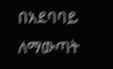በአደባባይ ለማውጣት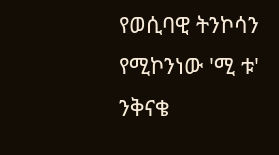የወሲባዊ ትንኮሳን የሚኮንነው 'ሚ ቱ' ንቅናቄ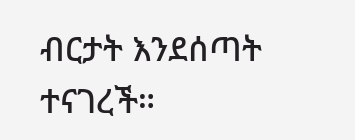ብርታት እንደሰጣት ተናገረች።